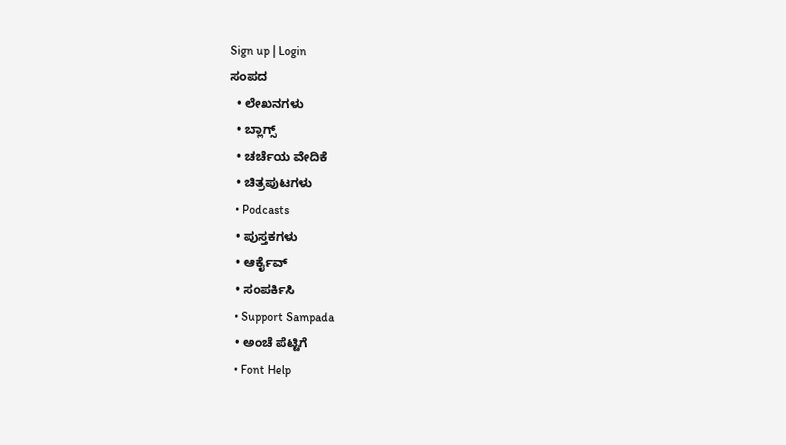Sign up | Login
ಸಂಪದ
  • ಲೇಖನಗಳು
  • ಬ್ಲಾಗ್ಸ್
  • ಚರ್ಚೆಯ ವೇದಿಕೆ
  • ಚಿತ್ರಪುಟಗಳು
  • Podcasts
  • ಪುಸ್ತಕಗಳು
  • ಆರ್ಕೈವ್
  • ಸಂಪರ್ಕಿಸಿ
  • Support Sampada
  • ಅಂಚೆ ಪೆಟ್ಟಿಗೆ
  • Font Help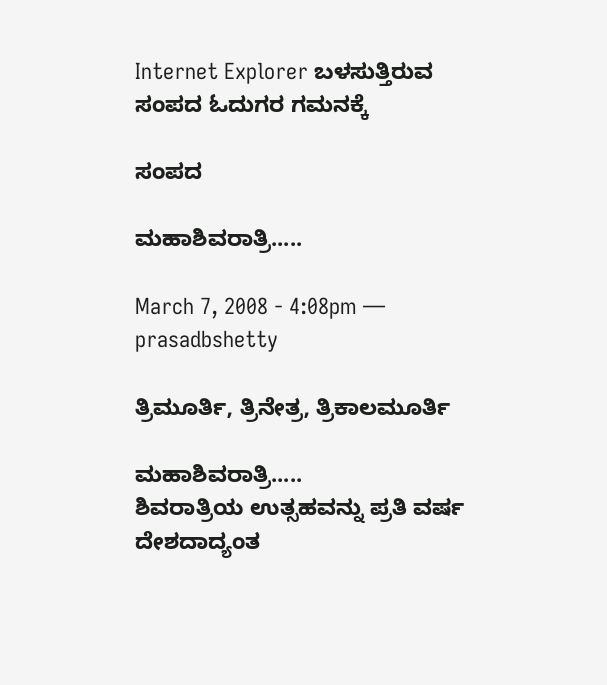Internet Explorer ಬಳಸುತ್ತಿರುವ ಸಂಪದ ಓದುಗರ ಗಮನಕ್ಕೆ

ಸಂಪದ

ಮಹಾಶಿವರಾತ್ರಿ.....

March 7, 2008 - 4:08pm — prasadbshetty

ತ್ರಿಮೂರ್ತಿ, ತ್ರಿನೇತ್ರ, ತ್ರಿಕಾಲಮೂರ್ತಿ

ಮಹಾಶಿವರಾತ್ರಿ.....
ಶಿವರಾತ್ರಿಯ ಉತ್ಸಹವನ್ನು ಪ್ರತಿ ವರ್ಷ ದೇಶದಾದ್ಯಂತ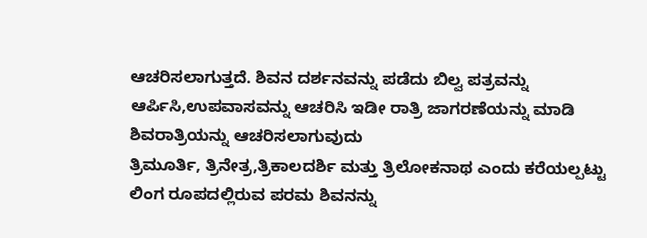ಆಚರಿಸಲಾಗುತ್ತದೆ. ಶಿವನ ದರ್ಶನವನ್ನು ಪಡೆದು ಬಿಲ್ವ ಪತ್ರವನ್ನು ಆರ್ಪಿಸಿ,ಉಪವಾಸವನ್ನು ಆಚರಿಸಿ ಇಡೀ ರಾತ್ರಿ ಜಾಗರಣೆಯನ್ನು ಮಾಡಿ ಶಿವರಾತ್ರಿಯನ್ನು ಆಚರಿಸಲಾಗುವುದು
ತ್ರಿಮೂರ್ತಿ, ತ್ರಿನೇತ್ರ,ತ್ರಿಕಾಲದರ್ಶಿ ಮತ್ತು ತ್ರಿಲೋಕನಾಥ ಎಂದು ಕರೆಯಲ್ಪಟ್ಟು ಲಿಂಗ ರೂಪದಲ್ಲಿರುವ ಪರಮ ಶಿವನನ್ನು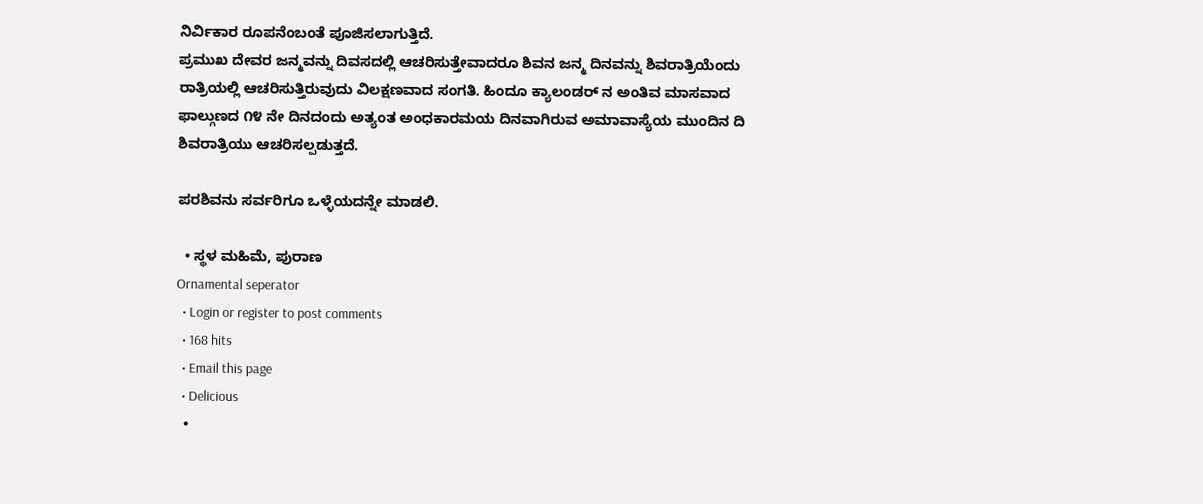ನಿರ್ವಿಕಾರ ರೂಪನೆಂಬಂತೆ ಪೂಜಿಸಲಾಗುತ್ತಿದೆ.
ಪ್ರಮುಖ ದೇವರ ಜನ್ಮವನ್ನು ದಿವಸದಲ್ಲಿ ಆಚರಿಸುತ್ತೇವಾದರೂ ಶಿವನ ಜನ್ಮ ದಿನವನ್ನು ಶಿವರಾತ್ರಿಯೆಂದು ರಾತ್ರಿಯಲ್ಲಿ ಆಚರಿಸುತ್ತಿರುವುದು ವಿಲಕ್ಷಣವಾದ ಸಂಗತಿ. ಹಿಂದೂ ಕ್ಯಾಲಂಡರ್ ನ ಅಂತಿವ ಮಾಸವಾದ ಫಾಲ್ಗುಣದ ೧೪ ನೇ ದಿನದಂದು ಅತ್ಯಂತ ಅಂಧಕಾರಮಯ ದಿನವಾಗಿರುವ ಅಮಾವಾಸ್ಯೆಯ ಮುಂದಿನ ದಿ ಶಿವರಾತ್ರಿಯು ಆಚರಿಸಲ್ಪಡುತ್ತದೆ.

ಪರಶಿವನು ಸರ್ವರಿಗೂ ಒಳ್ಳೆಯದನ್ನೇ ಮಾಡಲಿ.

  • ಸ್ಥಳ ಮಹಿಮೆ, ಪುರಾಣ
Ornamental seperator
  • Login or register to post comments
  • 168 hits
  • Email this page
  • Delicious
  •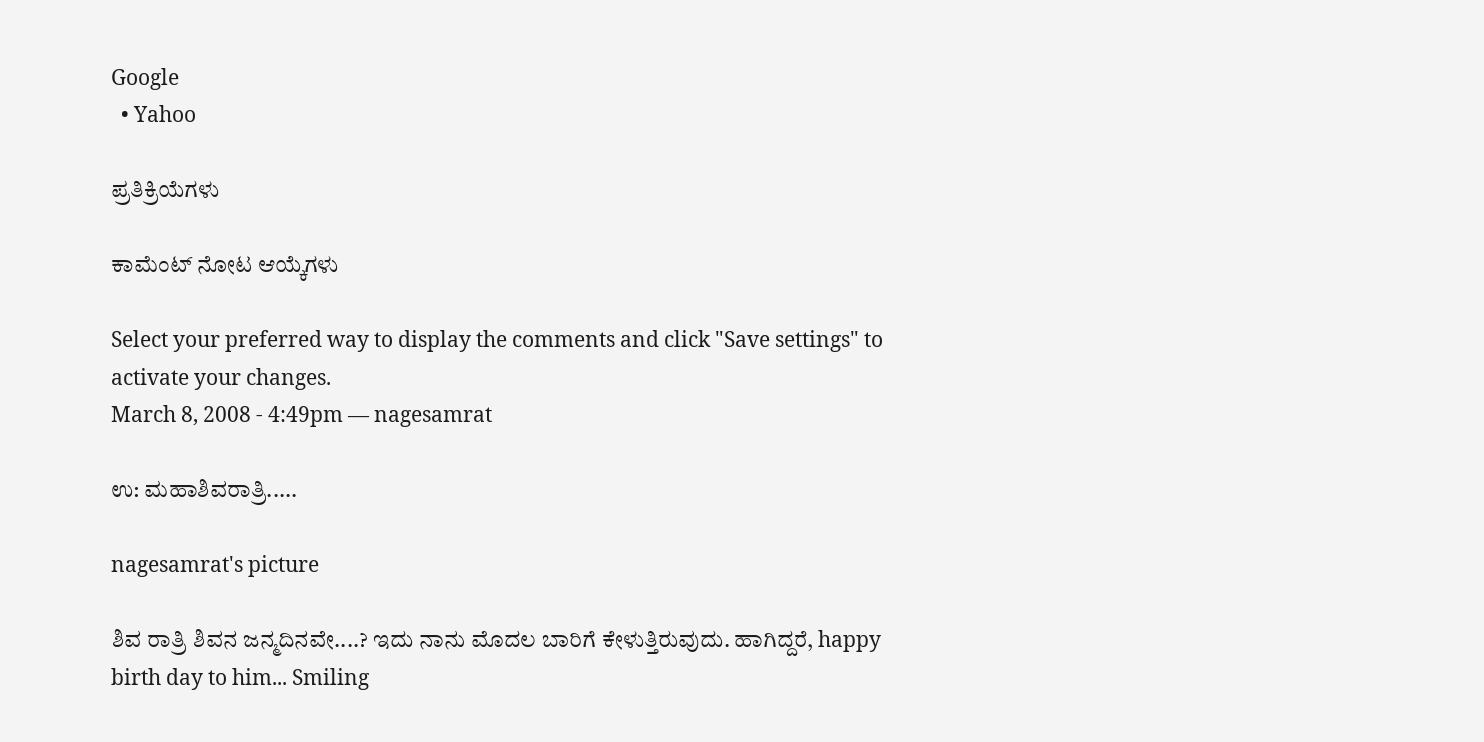Google
  • Yahoo

ಪ್ರತಿಕ್ರಿಯೆಗಳು

ಕಾಮೆಂಟ್ ನೋಟ ಆಯ್ಕೆಗಳು

Select your preferred way to display the comments and click "Save settings" to activate your changes.
March 8, 2008 - 4:49pm — nagesamrat

ಉ: ಮಹಾಶಿವರಾತ್ರಿ.....

nagesamrat's picture

ಶಿವ ರಾತ್ರಿ ಶಿವನ ಜನ್ಮದಿನವೇ....? ಇದು ನಾನು ಮೊದಲ ಬಾರಿಗೆ ಕೇಳುತ್ತಿರುವುದು. ಹಾಗಿದ್ದರೆ, happy birth day to him... Smiling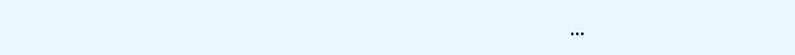...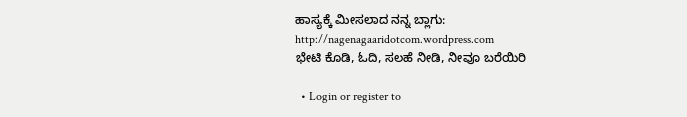ಹಾಸ್ಯಕ್ಕೆ ಮೀಸಲಾದ ನನ್ನ ಬ್ಲಾಗು: http://nagenagaaridotcom.wordpress.com
ಭೇಟಿ ಕೊಡಿ, ಓದಿ, ಸಲಹೆ ನೀಡಿ, ನೀವೂ ಬರೆಯಿರಿ

  • Login or register to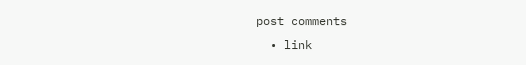post comments
  • link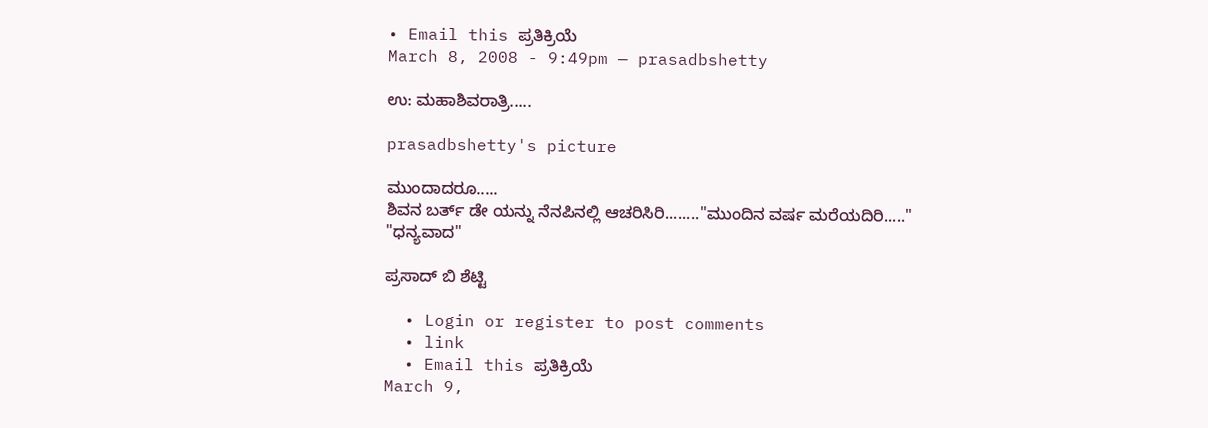• Email this ಪ್ರತಿಕ್ರಿಯೆ
March 8, 2008 - 9:49pm — prasadbshetty

ಉ: ಮಹಾಶಿವರಾತ್ರಿ.....

prasadbshetty's picture

ಮುಂದಾದರೂ.....
ಶಿವನ ಬರ್ತ್ ಡೇ ಯನ್ನು ನೆನಪಿನಲ್ಲಿ ಆಚರಿಸಿರಿ........"ಮುಂದಿನ ವರ್ಷ ಮರೆಯದಿರಿ....."
"ಧನ್ಯವಾದ"

ಪ್ರಸಾದ್ ಬಿ ಶೆಟ್ಟಿ

  • Login or register to post comments
  • link
  • Email this ಪ್ರತಿಕ್ರಿಯೆ
March 9,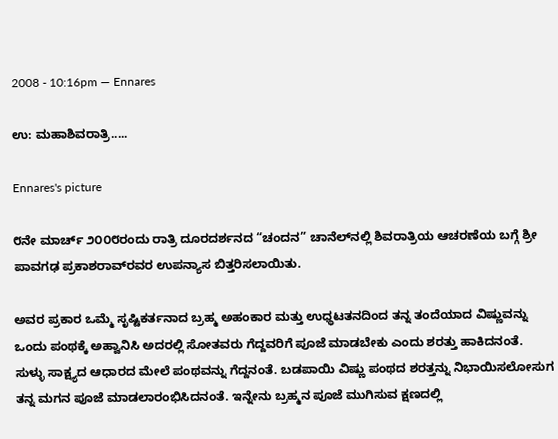2008 - 10:16pm — Ennares

ಉ: ಮಹಾಶಿವರಾತ್ರಿ.....

Ennares's picture

೮ನೇ ಮಾರ್ಚ್ ೨೦೦೮ರಂದು ರಾತ್ರಿ ದೂರದರ್ಶನದ “ಚಂದನ” ಚಾನೆಲ್‍ನಲ್ಲಿ ಶಿವರಾತ್ರಿಯ ಆಚರಣೆಯ ಬಗ್ಗೆ ಶ್ರೀ ಪಾವಗಢ ಪ್ರಕಾಶರಾವ್‍ರವರ ಉಪನ್ಯಾಸ ಬಿತ್ತರಿಸಲಾಯಿತು.

ಅವರ ಪ್ರಕಾರ ಒಮ್ಮೆ ಸೃಷ್ಟಿಕರ್ತನಾದ ಬ್ರಹ್ಮ ಅಹಂಕಾರ ಮತ್ತು ಉಧ್ಧಟತನದಿಂದ ತನ್ನ ತಂದೆಯಾದ ವಿಷ್ಣುವನ್ನು ಒಂದು ಪಂಥಕ್ಕೆ ಅಹ್ವಾನಿಸಿ ಅದರಲ್ಲಿ ಸೋತವರು ಗೆದ್ದವರಿಗೆ ಪೂಜೆ ಮಾಡಬೇಕು ಎಂದು ಶರತ್ತು ಹಾಕಿದನಂತೆ. ಸುಳ್ಳು ಸಾಕ್ಷ್ಯದ ಆಧಾರದ ಮೇಲೆ ಪಂಥವನ್ನು ಗೆದ್ದನಂತೆ. ಬಡಪಾಯಿ ವಿಷ್ಣು ಪಂಥದ ಶರತ್ತನ್ನು ನಿಭಾಯಿಸಲೋಸುಗ ತನ್ನ ಮಗನ ಪೂಜೆ ಮಾಡಲಾರಂಭಿಸಿದನಂತೆ. ಇನ್ನೇನು ಬ್ರಹ್ಮನ ಪೂಜೆ ಮುಗಿಸುವ ಕ್ಷಣದಲ್ಲಿ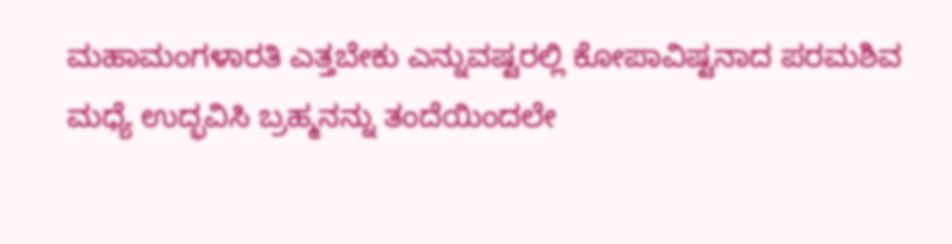ಮಹಾಮಂಗಳಾರತಿ ಎತ್ತಬೇಕು ಎನ್ನುವಷ್ಟರಲ್ಲಿ ಕೋಪಾವಿಷ್ಟನಾದ ಪರಮಶಿವ ಮಧ್ಯೆ ಉದ್ಭವಿಸಿ ಬ್ರಹ್ಮನನ್ನು ತಂದೆಯಿಂದಲೇ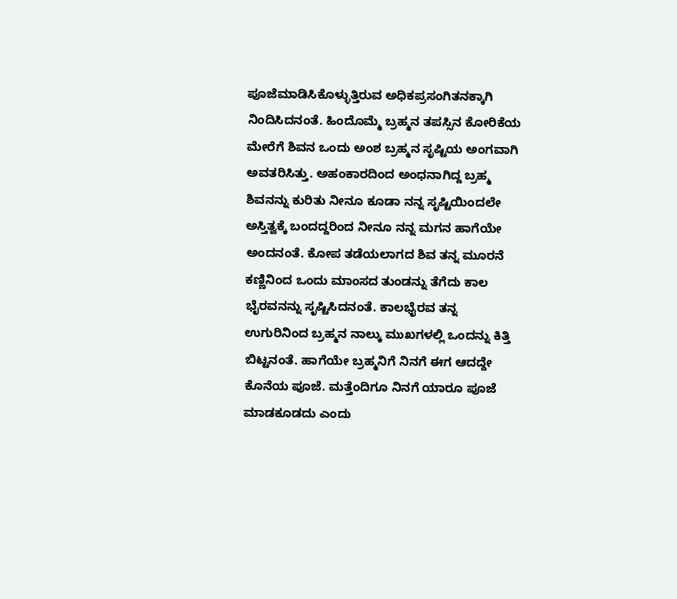ಪೂಜೆಮಾಡಿಸಿಕೊಳ್ಳುತ್ತಿರುವ ಅಧಿಕಪ್ರಸಂಗಿತನಕ್ಕಾಗಿ ನಿಂದಿಸಿದನಂತೆ. ಹಿಂದೊಮ್ಮೆ ಬ್ರಹ್ಮನ ತಪಸ್ಸಿನ ಕೋರಿಕೆಯ ಮೇರೆಗೆ ಶಿವನ ಒಂದು ಅಂಶ ಬ್ರಹ್ಮನ ಸೃಷ್ಟಿಯ ಅಂಗವಾಗಿ ಅವತರಿಸಿತ್ತು. ಅಹಂಕಾರದಿಂದ ಅಂಧನಾಗಿದ್ದ ಬ್ರಹ್ಮ ಶಿವನನ್ನು ಕುರಿತು ನೀನೂ ಕೂಡಾ ನನ್ನ ಸೃಷ್ಟಿಯಿಂದಲೇ ಅಸ್ತಿತ್ವಕ್ಕೆ ಬಂದದ್ದರಿಂದ ನೀನೂ ನನ್ನ ಮಗನ ಹಾಗೆಯೇ ಅಂದನಂತೆ. ಕೋಪ ತಡೆಯಲಾಗದ ಶಿವ ತನ್ನ ಮೂರನೆ ಕಣ್ಣಿನಿಂದ ಒಂದು ಮಾಂಸದ ತುಂಡನ್ನು ತೆಗೆದು ಕಾಲ ಭೈರವನನ್ನು ಸೃಷ್ಟಿಸಿದನಂತೆ. ಕಾಲಭೈರವ ತನ್ನ ಉಗುರಿನಿಂದ ಬ್ರಹ್ಮನ ನಾಲ್ಕು ಮುಖಗಳಲ್ಲಿ ಒಂದನ್ನು ಕಿತ್ತಿ ಬಿಟ್ಟನಂತೆ. ಹಾಗೆಯೇ ಬ್ರಹ್ಮನಿಗೆ ನಿನಗೆ ಈಗ ಆದದ್ದೇ ಕೊನೆಯ ಪೂಜೆ. ಮತ್ತೆಂದಿಗೂ ನಿನಗೆ ಯಾರೂ ಪೂಜೆ ಮಾಡಕೂಡದು ಎಂದು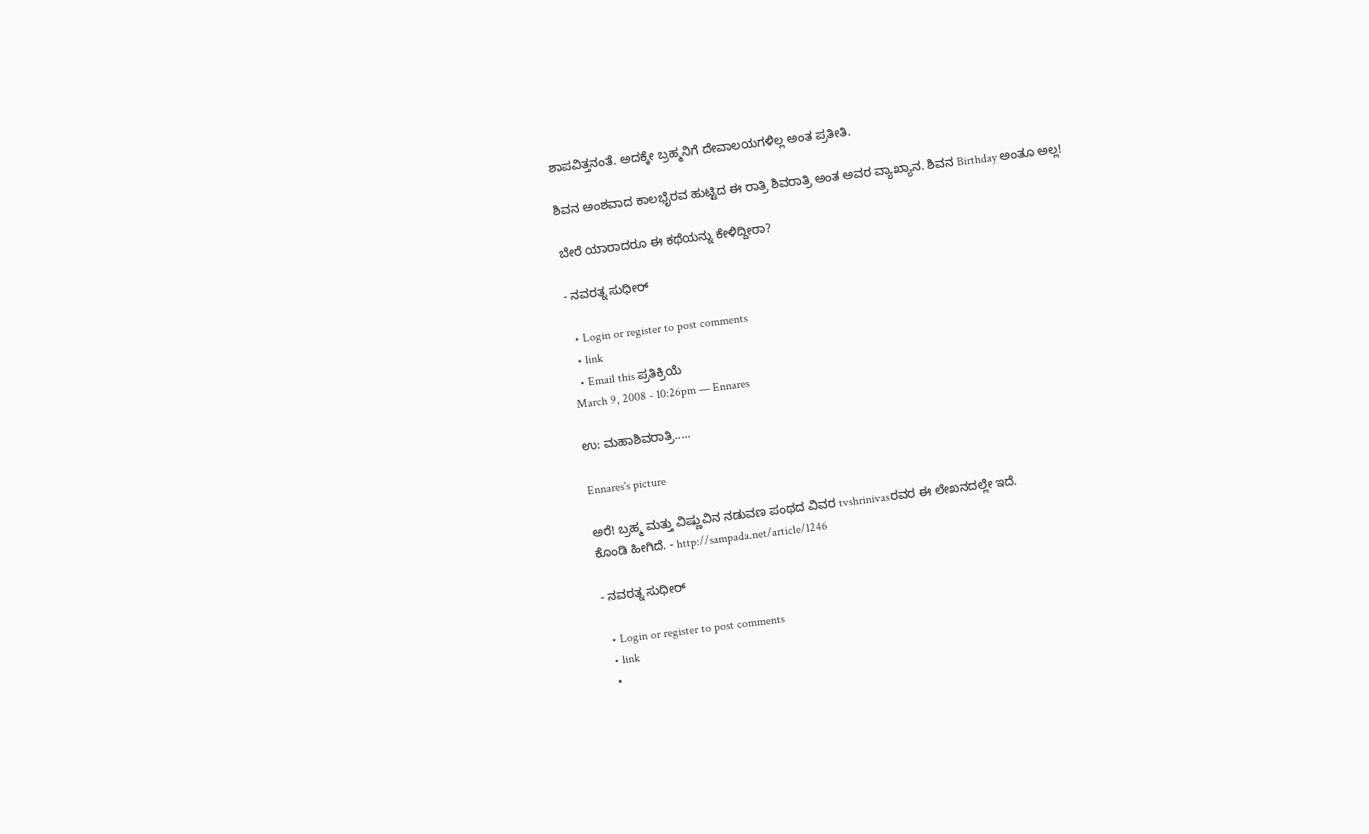ಶಾಪವಿತ್ತನಂತೆ. ಅದಕ್ಕೇ ಬ್ರಹ್ಮನಿಗೆ ದೇವಾಲಯಗಳಿಲ್ಲ ಅಂತ ಪ್ರತೀತಿ.

ಶಿವನ ಅಂಶವಾದ ಕಾಲಭೈರವ ಹುಟ್ಟಿದ ಈ ರಾತ್ರಿ ಶಿವರಾತ್ರಿ ಅಂತ ಅವರ ವ್ಯಾಖ್ಯಾನ. ಶಿವನ Birthday ಅಂತೂ ಅಲ್ಲ!

ಬೇರೆ ಯಾರಾದರೂ ಈ ಕಥೆಯನ್ನು ಕೇಳಿದ್ದೀರಾ?

- ನವರತ್ನ ಸುಧೀರ್

  • Login or register to post comments
  • link
  • Email this ಪ್ರತಿಕ್ರಿಯೆ
March 9, 2008 - 10:26pm — Ennares

ಉ: ಮಹಾಶಿವರಾತ್ರಿ.....

Ennares's picture

ಅರೆ! ಬ್ರಹ್ಮ ಮತ್ತು ವಿಷ್ಣುವಿನ ನಡುವಣ ಪಂಥದ ವಿವರ tvshrinivasರವರ ಈ ಲೇಖನದಲ್ಲೇ ಇದೆ.
ಕೊಂಡಿ ಹೀಗಿದೆ. - http://sampada.net/article/1246

- ನವರತ್ನ ಸುಧೀರ್

  • Login or register to post comments
  • link
  •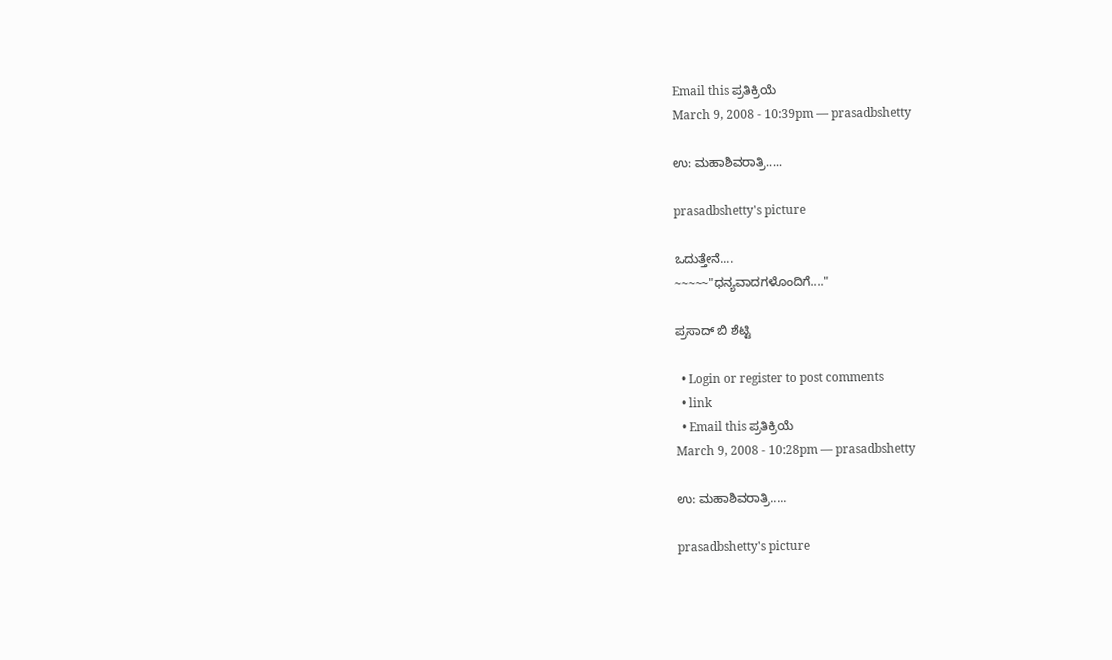Email this ಪ್ರತಿಕ್ರಿಯೆ
March 9, 2008 - 10:39pm — prasadbshetty

ಉ: ಮಹಾಶಿವರಾತ್ರಿ.....

prasadbshetty's picture

ಒದುತ್ತೇನೆ....
~~~~~"ಧನ್ಯವಾದಗಳೊಂದಿಗೆ...."

ಪ್ರಸಾದ್ ಬಿ ಶೆಟ್ಟಿ

  • Login or register to post comments
  • link
  • Email this ಪ್ರತಿಕ್ರಿಯೆ
March 9, 2008 - 10:28pm — prasadbshetty

ಉ: ಮಹಾಶಿವರಾತ್ರಿ.....

prasadbshetty's picture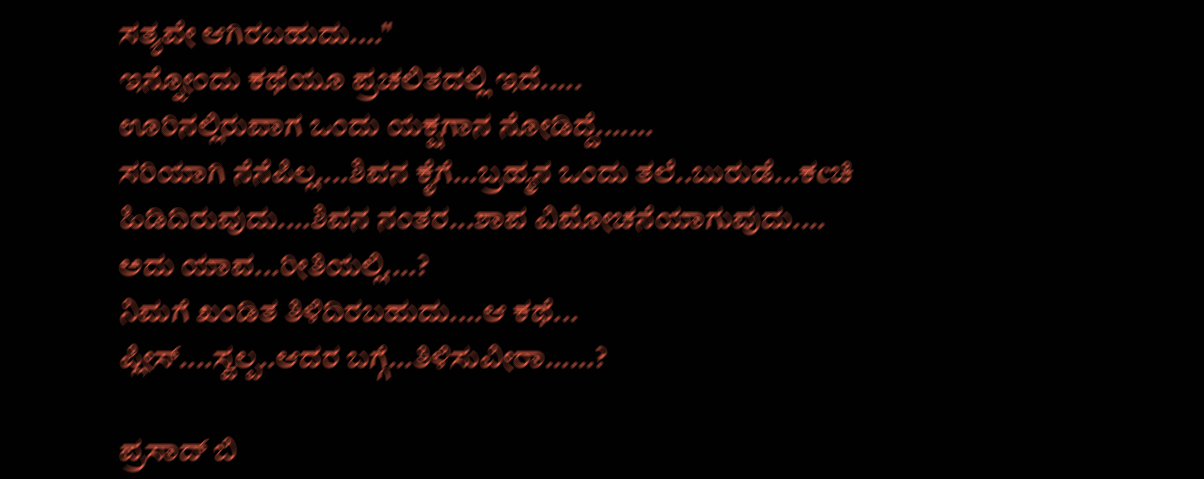ಸತ್ಯವೇ ಆಗಿರಬಹುದು...."
ಇನ್ನೋಂದು ಕಥೆಯೂ ಪ್ರಚಲಿತದಲ್ಲಿ ಇದೆ.....
ಊರಿನಲ್ಲಿರುವಾಗ ಒಂದು ಯಕ್ಷಗಾನ ನೋಡಿದ್ದೆ.......
ಸರಿಯಾಗಿ ನೆನೆಪಿಲ್ಲ....ಶಿವನ ಕೈಗೆ...ಬ್ರಹ್ಮನ ಒಂದು ತಲೆ..ಬುರುಡೆ...ಕcಚಿ ಹಿಡಿದಿರುವುದು....ಶಿವನ ನಂತರ...ಶಾಪ ವಿಮೋಚನೆಯಾಗುವುದು....
ಅದು ಯಾವ...ರೀತಿಯಲ್ಲಿ....?
ನಿಮಗೆ ಖಂಡಿತ ತಿಳಿದಿರಬಹುದು....ಆ ಕಥೆ...
ಪ್ಲೀಸ್....ಸ್ವಲ್ಪ..ಆದರ ಬಗ್ಗೆ...ತಿಳಿಸುವೀರಾ......?

ಪ್ರಸಾದ್ ಬಿ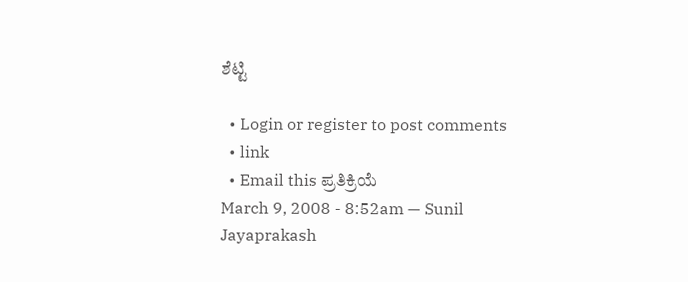ಶೆಟ್ಟಿ

  • Login or register to post comments
  • link
  • Email this ಪ್ರತಿಕ್ರಿಯೆ
March 9, 2008 - 8:52am — Sunil Jayaprakash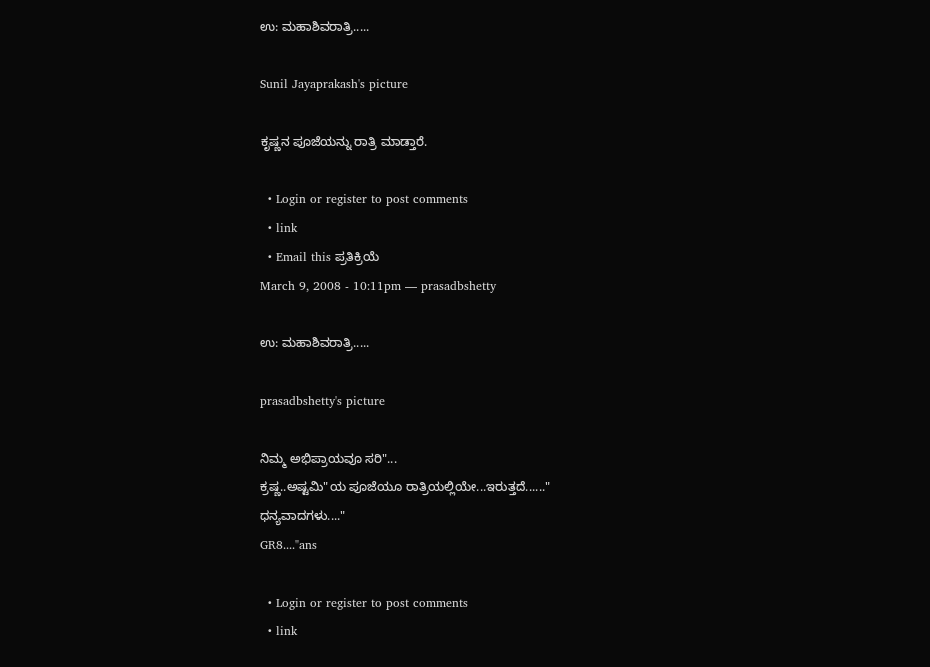ಉ: ಮಹಾಶಿವರಾತ್ರಿ.....

Sunil Jayaprakash's picture

ಕೃಷ್ಣನ ಪೂಜೆಯನ್ನು ರಾತ್ರಿ ಮಾಡ್ತಾರೆ.

  • Login or register to post comments
  • link
  • Email this ಪ್ರತಿಕ್ರಿಯೆ
March 9, 2008 - 10:11pm — prasadbshetty

ಉ: ಮಹಾಶಿವರಾತ್ರಿ.....

prasadbshetty's picture

ನಿಮ್ಮ ಅಭಿಪ್ರಾಯವೂ ಸರಿ"...
ಕ್ರಷ್ಣ..ಅಷ್ಟಮಿ"ಯ ಪೂಜೆಯೂ ರಾತ್ರಿಯಲ್ಲಿಯೇ...ಇರುತ್ತದೆ......"
ಧನ್ಯವಾದಗಳು...."
GR8...."ans

  • Login or register to post comments
  • link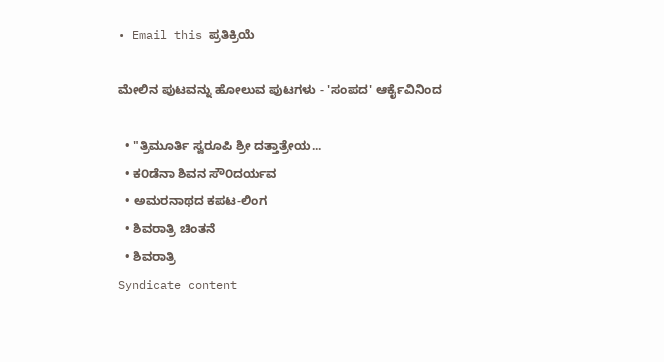• Email this ಪ್ರತಿಕ್ರಿಯೆ

ಮೇಲಿನ ಪುಟವನ್ನು ಹೋಲುವ ಪುಟಗಳು - 'ಸಂಪದ' ಆರ್ಕೈವಿನಿಂದ

  • "ತ್ರಿಮೂರ್ತಿ ಸ್ವರೂಪಿ ಶ್ರೀ ದತ್ತಾತ್ರೇಯ...
  • ಕ೦ಡೆನಾ ಶಿವನ ಸೌ೦ದರ್ಯವ
  • ಅಮರನಾಥದ ಕಪಟ-ಲಿಂಗ
  • ಶಿವರಾತ್ರಿ ಚಿಂತನೆ
  • ಶಿವರಾತ್ರಿ
Syndicate content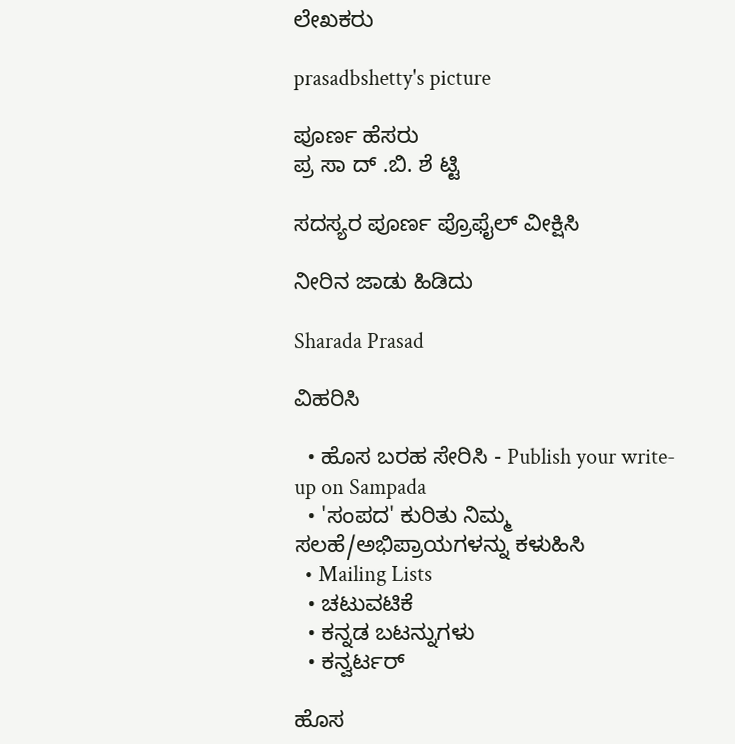ಲೇಖಕರು

prasadbshetty's picture

ಪೂರ್ಣ ಹೆಸರು
ಪ್ರ ಸಾ ದ್ .ಬಿ. ಶೆ ಟ್ಟಿ

ಸದಸ್ಯರ ಪೂರ್ಣ ಪ್ರೊಫೈಲ್ ವೀಕ್ಷಿಸಿ

ನೀರಿನ ಜಾಡು ಹಿಡಿದು

Sharada Prasad

ವಿಹರಿಸಿ

  • ಹೊಸ ಬರಹ ಸೇರಿಸಿ - Publish your write-up on Sampada
  • 'ಸಂಪದ' ಕುರಿತು ನಿಮ್ಮ ಸಲಹೆ/ಅಭಿಪ್ರಾಯಗಳನ್ನು ಕಳುಹಿಸಿ
  • Mailing Lists
  • ಚಟುವಟಿಕೆ
  • ಕನ್ನಡ ಬಟನ್ನುಗಳು
  • ಕನ್ವರ್ಟರ್

ಹೊಸ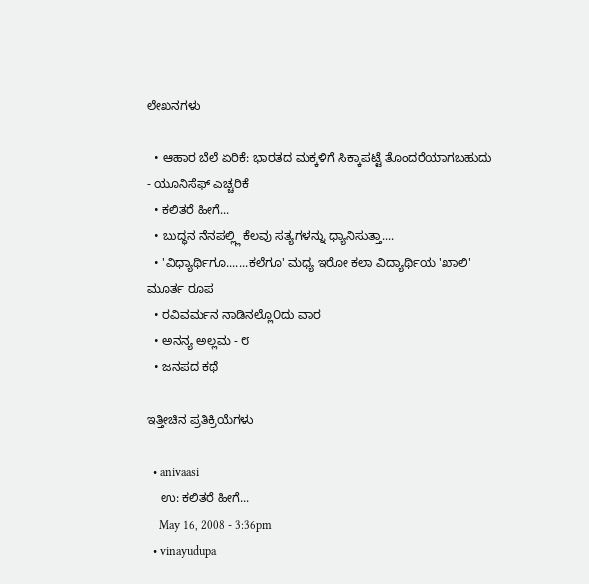ಲೇಖನಗಳು

  • ಆಹಾರ ಬೆಲೆ ಏರಿಕೆ: ಭಾರತದ ಮಕ್ಕಳಿಗೆ ಸಿಕ್ಕಾಪಟ್ಟೆ ತೊಂದರೆಯಾಗಬಹುದು - ಯೂನಿಸೆಫ್ ಎಚ್ಚರಿಕೆ
  • ಕಲಿತರೆ ಹೀಗೆ...
  • ಬುದ್ಧನ ನೆನಪಲ್ಲ್ಲಿ ಕೆಲವು ಸತ್ಯಗಳನ್ನು ಧ್ಯಾನಿಸುತ್ತಾ....
  • 'ವಿಧ್ಯಾರ್ಥಿಗೂ.......ಕಲೆಗೂ' ಮಧ್ಯ ಇರೋ ಕಲಾ ವಿದ್ಯಾರ್ಥಿಯ 'ಖಾಲಿ' ಮೂರ್ತ ರೂಪ
  • ರವಿವರ್ಮನ ನಾಡಿನಲ್ಲೊ೦ದು ವಾರ
  • ಅನನ್ಯ ಅಲ್ಲಮ - ೮
  • ಜನಪದ ಕಥೆ

ಇತ್ತೀಚಿನ ಪ್ರತಿಕ್ರಿಯೆಗಳು

  • anivaasi
    ಉ: ಕಲಿತರೆ ಹೀಗೆ...
    May 16, 2008 - 3:36pm
  • vinayudupa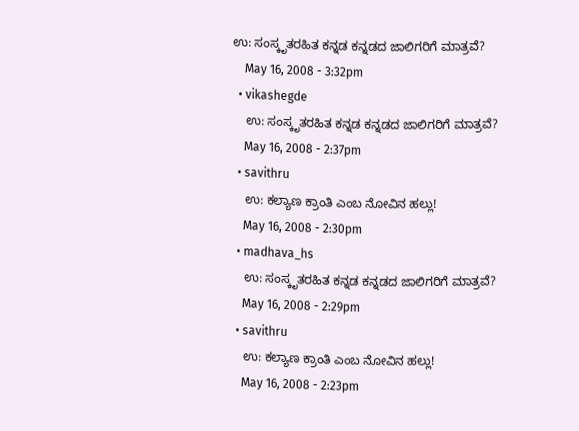ಉ: ಸಂಸ್ಕೃತರಹಿತ ಕನ್ನಡ ಕನ್ನಡದ ಜಾಲಿಗರಿಗೆ ಮಾತ್ರವೆ?
    May 16, 2008 - 3:32pm
  • vikashegde
    ಉ: ಸಂಸ್ಕೃತರಹಿತ ಕನ್ನಡ ಕನ್ನಡದ ಜಾಲಿಗರಿಗೆ ಮಾತ್ರವೆ?
    May 16, 2008 - 2:37pm
  • savithru
    ಉ: ಕಲ್ಯಾಣ ಕ್ರಾಂತಿ ಎಂಬ ನೋವಿನ ಹಲ್ಲು!
    May 16, 2008 - 2:30pm
  • madhava_hs
    ಉ: ಸಂಸ್ಕೃತರಹಿತ ಕನ್ನಡ ಕನ್ನಡದ ಜಾಲಿಗರಿಗೆ ಮಾತ್ರವೆ?
    May 16, 2008 - 2:29pm
  • savithru
    ಉ: ಕಲ್ಯಾಣ ಕ್ರಾಂತಿ ಎಂಬ ನೋವಿನ ಹಲ್ಲು!
    May 16, 2008 - 2:23pm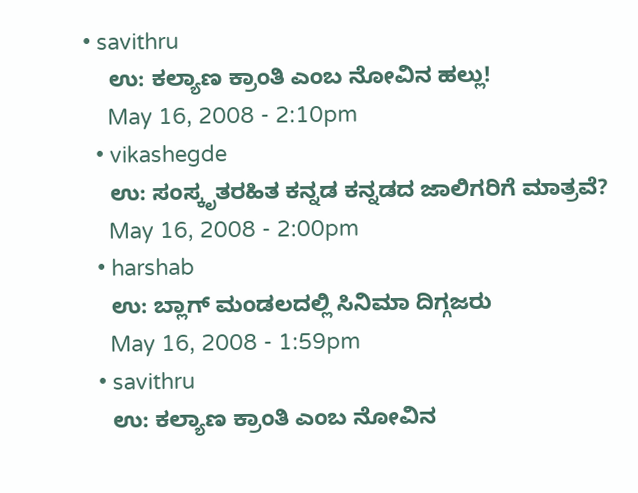• savithru
    ಉ: ಕಲ್ಯಾಣ ಕ್ರಾಂತಿ ಎಂಬ ನೋವಿನ ಹಲ್ಲು!
    May 16, 2008 - 2:10pm
  • vikashegde
    ಉ: ಸಂಸ್ಕೃತರಹಿತ ಕನ್ನಡ ಕನ್ನಡದ ಜಾಲಿಗರಿಗೆ ಮಾತ್ರವೆ?
    May 16, 2008 - 2:00pm
  • harshab
    ಉ: ಬ್ಲಾಗ್ ಮಂಡಲದಲ್ಲಿ ಸಿನಿಮಾ ದಿಗ್ಗಜರು
    May 16, 2008 - 1:59pm
  • savithru
    ಉ: ಕಲ್ಯಾಣ ಕ್ರಾಂತಿ ಎಂಬ ನೋವಿನ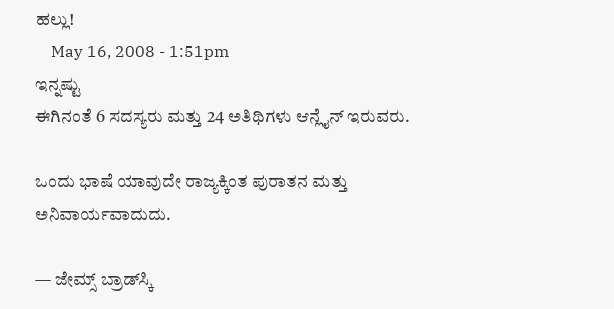ಹಲ್ಲು!
    May 16, 2008 - 1:51pm
ಇನ್ನಷ್ಟು
ಈಗಿನಂತೆ 6 ಸದಸ್ಯರು ಮತ್ತು 24 ಅತಿಥಿಗಳು ಆನ್ಲೈನ್ ಇರುವರು.

ಒಂದು ಭಾಷೆ ಯಾವುದೇ ರಾಜ್ಯಕ್ಕಿಂತ ಪುರಾತನ ಮತ್ತು ಅನಿವಾರ್ಯವಾದುದು.

— ಜೇಮ್ಸ್ ಬ್ರಾಡ್‌ಸ್ಕಿ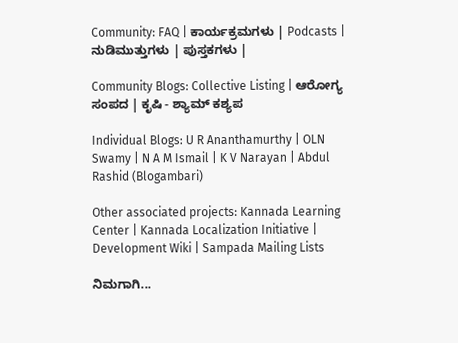Community: FAQ | ಕಾರ್ಯಕ್ರಮಗಳು | Podcasts | ನುಡಿಮುತ್ತುಗಳು | ಪುಸ್ತಕಗಳು |

Community Blogs: Collective Listing | ಆರೋಗ್ಯ ಸಂಪದ | ಕೃಷಿ - ಶ್ಯಾಮ್ ಕಶ್ಯಪ

Individual Blogs: U R Ananthamurthy | OLN Swamy | N A M Ismail | K V Narayan | Abdul Rashid (Blogambari)

Other associated projects: Kannada Learning Center | Kannada Localization Initiative | Development Wiki | Sampada Mailing Lists

ನಿಮಗಾಗಿ...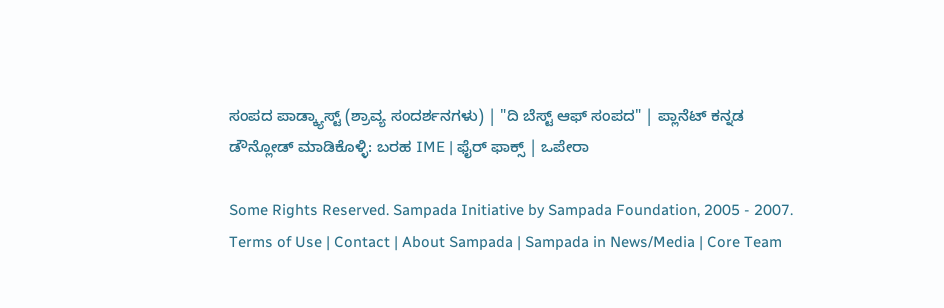ಸಂಪದ ಪಾಡ್ಕ್ಯಾಸ್ಟ್ (ಶ್ರಾವ್ಯ ಸಂದರ್ಶನಗಳು) | "ದಿ ಬೆಸ್ಟ್ ಆಫ್ ಸಂಪದ" | ಪ್ಲಾನೆಟ್ ಕನ್ನಡ
ಡೌನ್ಲೋಡ್ ಮಾಡಿಕೊಳ್ಳಿ: ಬರಹ IME | ಫೈರ್ ಫಾಕ್ಸ್ | ಒಪೇರಾ

Some Rights Reserved. Sampada Initiative by Sampada Foundation, 2005 - 2007.
Terms of Use | Contact | About Sampada | Sampada in News/Media | Core Team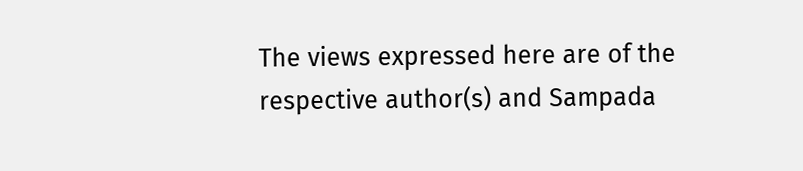The views expressed here are of the respective author(s) and Sampada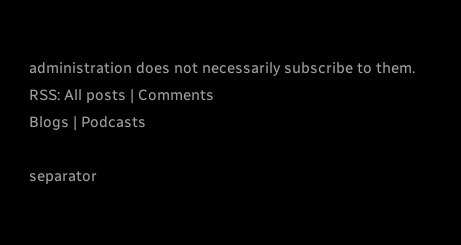administration does not necessarily subscribe to them.
RSS: All posts | Comments
Blogs | Podcasts

separator